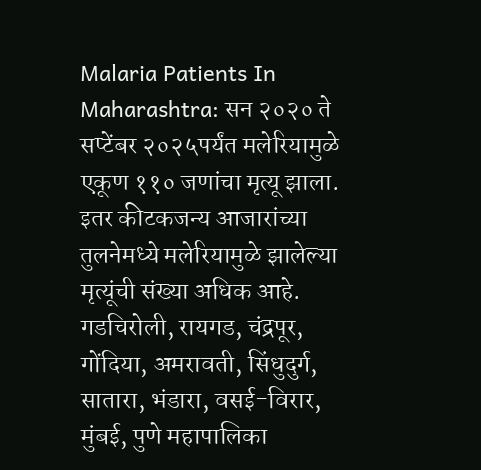Malaria Patients In Maharashtra: सन २०२० ते सप्टेंबर २०२५पर्यंत मलेरियामुळे एकूण ११० जणांचा मृत्यू झाला. इतर कीटकजन्य आजारांच्या तुलनेमध्ये मलेरियामुळे झालेल्या मृत्यूंची संख्या अधिक आहे.
गडचिरोली, रायगड, चंद्रपूर, गोंदिया, अमरावती, सिंधुदुर्ग, सातारा, भंडारा, वसई-विरार, मुंबई, पुणे महापालिका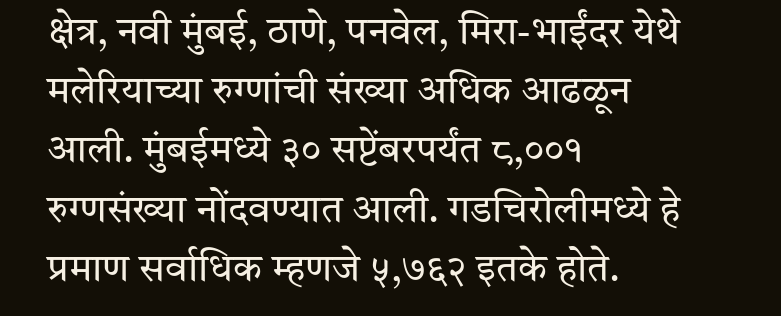क्षेत्र, नवी मुंबई, ठाणे, पनवेल, मिरा-भाईंदर येथे मलेरियाच्या रुग्णांची संख्या अधिक आढळून आली. मुंबईमध्ये ३० सप्टेंबरपर्यंत ८,००१ रुग्णसंख्या नोंदवण्यात आली. गडचिरोलीमध्ये हे प्रमाण सर्वाधिक म्हणजे ५,७६२ इतके होते.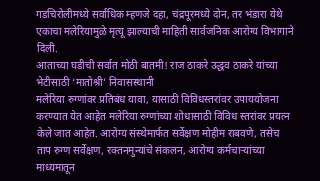गडचिरोलीमध्ये सर्वाधिक म्हणजे दहा, चंद्रपूरमध्ये दोन, तर भंडारा येथे एकाचा मलेरियामुळे मृत्यू झाल्याची माहिती सार्वजनिक आरोग्य विभागाने दिली.
आताच्या घडीची सर्वात मोठी बातमी! राज ठाकरे उद्धव ठाकरे यांच्या भेटीसाठी ‘मातोश्री’ निवासस्थानी
मलेरिया रुग्णांवर प्रतिबंध यावा, यासाठी विविधस्तरांवर उपाययोजना करण्यात येत आहेत मलेरिया रुग्णांच्या शोधासाठी विविध स्तरांवर प्रयत्न केले जात आहेत. आरोग्य संस्थेमार्फत सर्वेक्षण मोहीम राबवणे, तसेच ताप रुग्ण सर्वेक्षण, रक्तनमुन्यांचे संकलन, आरोग्य कर्मचाऱ्यांच्या माध्यमातून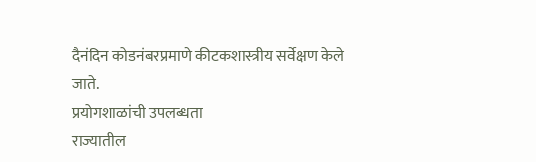दैनंदिन कोडनंबरप्रमाणे कीटकशास्त्रीय सर्वेक्षण केले जाते.
प्रयोगशाळांची उपलब्धता
राज्यातील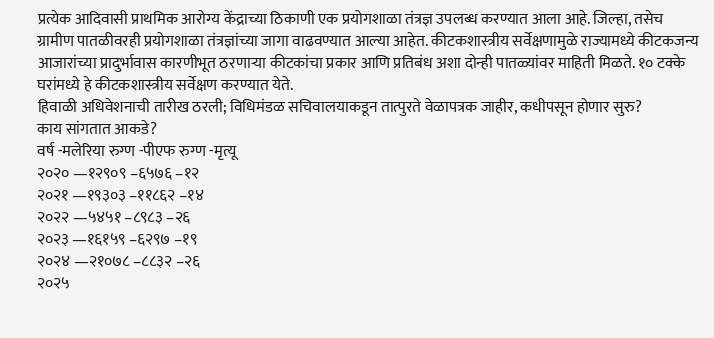प्रत्येक आदिवासी प्राथमिक आरोग्य केंद्राच्या ठिकाणी एक प्रयोगशाळा तंत्रज्ञ उपलब्ध करण्यात आला आहे. जिल्हा, तसेच ग्रामीण पातळीवरही प्रयोगशाळा तंत्रज्ञांच्या जागा वाढवण्यात आल्या आहेत. कीटकशास्त्रीय सर्वेक्षणामुळे राज्यामध्ये कीटकजन्य आजारांच्या प्रादुर्भावास कारणीभूत ठरणाऱ्या कीटकांचा प्रकार आणि प्रतिबंध अशा दोन्ही पातळ्यांवर माहिती मिळते. १० टक्के घरांमध्ये हे कीटकशास्त्रीय सर्वेक्षण करण्यात येते.
हिवाळी अधिवेशनाची तारीख ठरली; विधिमंडळ सचिवालयाकडून तात्पुरते वेळापत्रक जाहीर, कधीपसून होणार सुरु?
काय सांगतात आकडे?
वर्ष -मलेरिया रुग्ण -पीएफ रुग्ण -मृत्यू
२०२० —१२९०९ –६५७६ –१२
२०२१ —१९३०३ –११८६२ –१४
२०२२ —५४५१ –८९८३ –२६
२०२३ —१६१५९ –६२९७ –१९
२०२४ —२१०७८ –८८३२ –२६
२०२५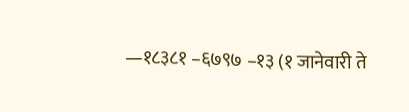—१८३८१ –६७९७ –१३ (१ जानेवारी ते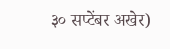३० सप्टेंबर अखेर)